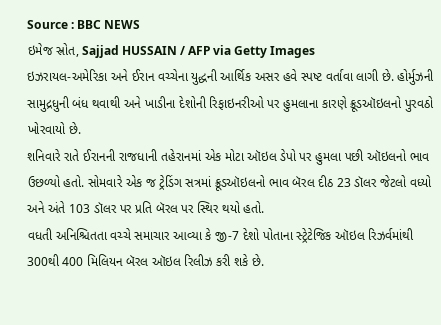Source : BBC NEWS
ઇમેજ સ્રોત, Sajjad HUSSAIN / AFP via Getty Images
ઇઝરાયલ-અમેરિકા અને ઈરાન વચ્ચેના યુદ્ધની આર્થિક અસર હવે સ્પષ્ટ વર્તાવા લાગી છે. હોર્મુઝની સામુદ્રધુની બંધ થવાથી અને ખાડીના દેશોની રિફાઇનરીઓ પર હુમલાના કારણે ક્રૂડઑઇલનો પુરવઠો ખોરવાયો છે.
શનિવારે રાતે ઈરાનની રાજધાની તહેરાનમાં એક મોટા ઑઇલ ડેપો પર હુમલા પછી ઑઇલનો ભાવ ઉછળ્યો હતો. સોમવારે એક જ ટ્રેડિંગ સત્રમાં ક્રૂડઑઇલનો ભાવ બૅરલ દીઠ 23 ડૉલર જેટલો વધ્યો અને અંતે 103 ડૉલર પર પ્રતિ બૅરલ પર સ્થિર થયો હતો.
વધતી અનિશ્ચિતતા વચ્ચે સમાચાર આવ્યા કે જી-7 દેશો પોતાના સ્ટ્રેટેજિક ઑઇલ રિઝર્વમાંથી 300થી 400 મિલિયન બૅરલ ઑઇલ રિલીઝ કરી શકે છે.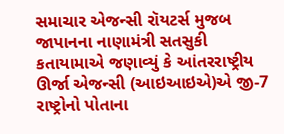સમાચાર એજન્સી રૉયટર્સ મુજબ જાપાનના નાણામંત્રી સતસુકી કતાયામાએ જણાવ્યું કે આંતરરાષ્ટ્રીય ઊર્જા એજન્સી (આઇઆઇએ)એ જી-7 રાષ્ટ્રોનો પોતાના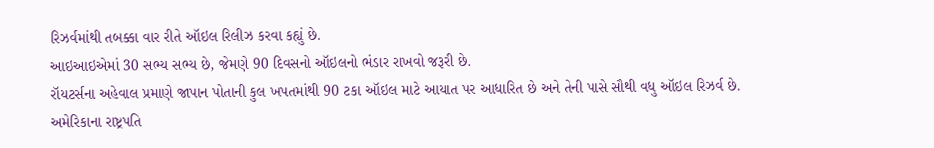રિઝર્વમાંથી તબક્કા વાર રીતે ઑઇલ રિલીઝ કરવા કહ્યું છે.
આઇઆઇએમાં 30 સભ્ય સભ્ય છે, જેમણે 90 દિવસનો ઑઇલનો ભંડાર રાખવો જરૂરી છે.
રૉયટર્સના અહેવાલ પ્રમાણે જાપાન પોતાની કુલ ખપતમાંથી 90 ટકા ઑઇલ માટે આયાત પર આધારિત છે અને તેની પાસે સૌથી વધુ ઑઇલ રિઝર્વ છે.
અમેરિકાના રાષ્ટ્રપતિ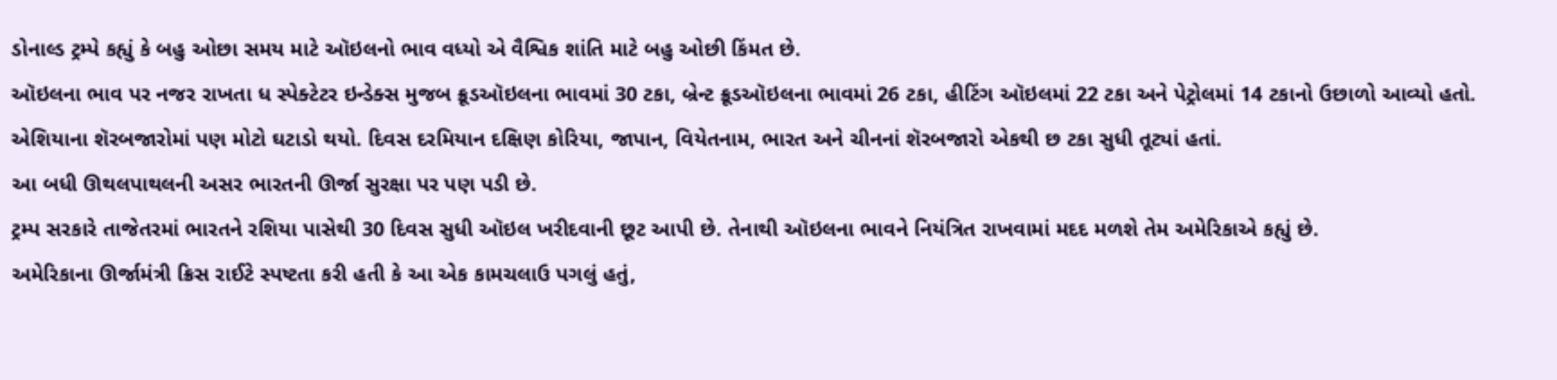ડોનાલ્ડ ટ્રમ્પે કહ્યું કે બહુ ઓછા સમય માટે ઑઇલનો ભાવ વધ્યો એ વૈશ્વિક શાંતિ માટે બહુ ઓછી કિંમત છે.
ઑઇલના ભાવ પર નજર રાખતા ધ સ્પેક્ટેટર ઇન્ડેક્સ મુજબ ક્રૂડઑઇલના ભાવમાં 30 ટકા, બ્રેન્ટ ક્રૂડઑઇલના ભાવમાં 26 ટકા, હીટિંગ ઑઇલમાં 22 ટકા અને પેટ્રોલમાં 14 ટકાનો ઉછાળો આવ્યો હતો.
એશિયાના શૅરબજારોમાં પણ મોટો ઘટાડો થયો. દિવસ દરમિયાન દક્ષિણ કોરિયા, જાપાન, વિયેતનામ, ભારત અને ચીનનાં શૅરબજારો એકથી છ ટકા સુધી તૂટ્યાં હતાં.
આ બધી ઊથલપાથલની અસર ભારતની ઊર્જા સુરક્ષા પર પણ પડી છે.
ટ્રમ્પ સરકારે તાજેતરમાં ભારતને રશિયા પાસેથી 30 દિવસ સુધી ઑઇલ ખરીદવાની છૂટ આપી છે. તેનાથી ઑઇલના ભાવને નિયંત્રિત રાખવામાં મદદ મળશે તેમ અમેરિકાએ કહ્યું છે.
અમેરિકાના ઊર્જામંત્રી ક્રિસ રાઈટે સ્પષ્ટતા કરી હતી કે આ એક કામચલાઉ પગલું હતું,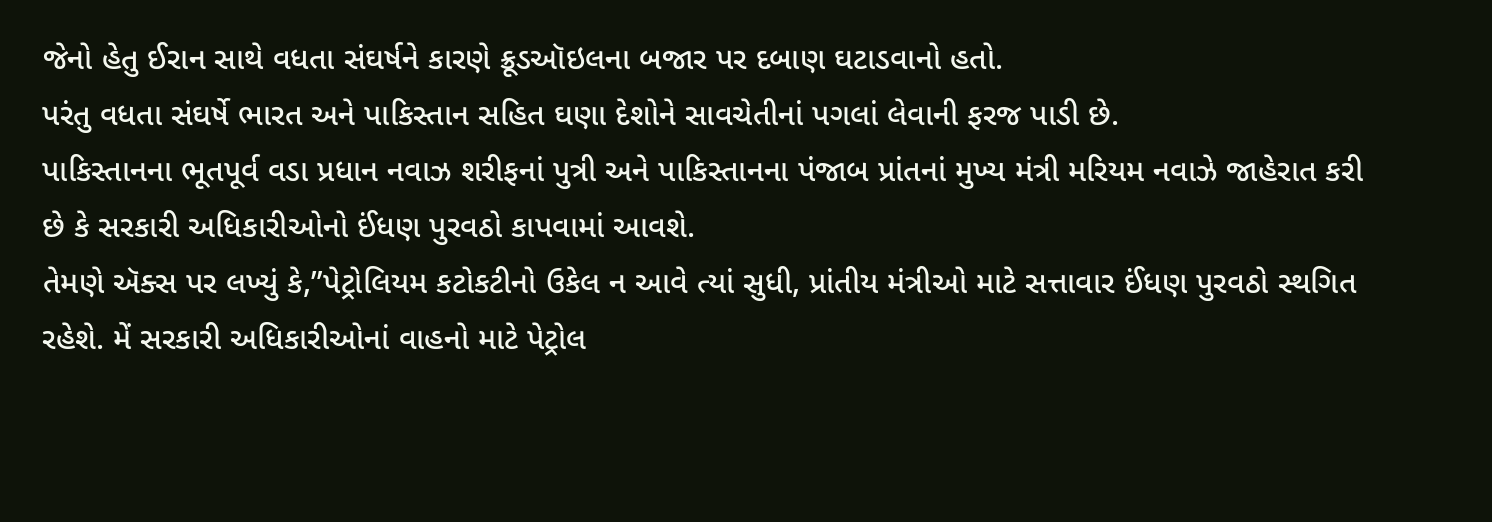જેનો હેતુ ઈરાન સાથે વધતા સંઘર્ષને કારણે ક્રૂડઑઇલના બજાર પર દબાણ ઘટાડવાનો હતો.
પરંતુ વધતા સંઘર્ષે ભારત અને પાકિસ્તાન સહિત ઘણા દેશોને સાવચેતીનાં પગલાં લેવાની ફરજ પાડી છે.
પાકિસ્તાનના ભૂતપૂર્વ વડા પ્રધાન નવાઝ શરીફનાં પુત્રી અને પાકિસ્તાનના પંજાબ પ્રાંતનાં મુખ્ય મંત્રી મરિયમ નવાઝે જાહેરાત કરી છે કે સરકારી અધિકારીઓનો ઈંધણ પુરવઠો કાપવામાં આવશે.
તેમણે ઍક્સ પર લખ્યું કે,”પેટ્રોલિયમ કટોકટીનો ઉકેલ ન આવે ત્યાં સુધી, પ્રાંતીય મંત્રીઓ માટે સત્તાવાર ઈંધણ પુરવઠો સ્થગિત રહેશે. મેં સરકારી અધિકારીઓનાં વાહનો માટે પેટ્રોલ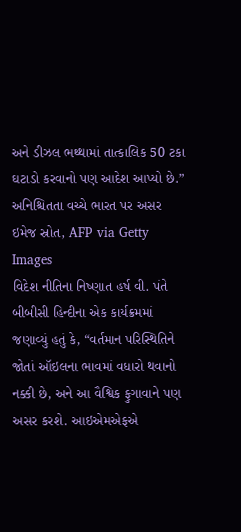અને ડીઝલ ભથ્થામાં તાત્કાલિક 50 ટકા ઘટાડો કરવાનો પણ આદેશ આપ્યો છે.”
અનિશ્ચિતતા વચ્ચે ભારત પર અસર
ઇમેજ સ્રોત, AFP via Getty Images
વિદેશ નીતિના નિષ્ણાત હર્ષ વી. પંતે બીબીસી હિન્દીના એક કાર્યક્રમમાં જણાવ્યું હતું કે, “વર્તમાન પરિસ્થિતિને જોતાં ઑઇલના ભાવમાં વધારો થવાનો નક્કી છે, અને આ વૈશ્વિક ફુગાવાને પણ અસર કરશે. આઇએમએફએ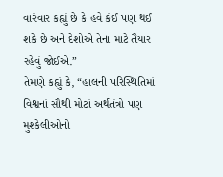વારંવાર કહ્યું છે કે હવે કંઈ પણ થઈ શકે છે અને દેશોએ તેના માટે તૈયાર રહેવું જોઈએ.”
તેમણે કહ્યું કે, “હાલની પરિસ્થિતિમાં વિશ્વનાં સૌથી મોટાં અર્થતંત્રો પણ મુશ્કેલીઓનો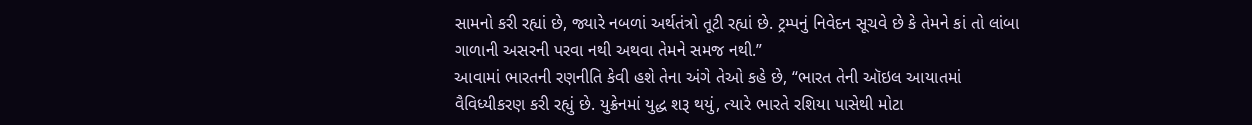સામનો કરી રહ્યાં છે, જ્યારે નબળાં અર્થતંત્રો તૂટી રહ્યાં છે. ટ્રમ્પનું નિવેદન સૂચવે છે કે તેમને કાં તો લાંબા ગાળાની અસરની પરવા નથી અથવા તેમને સમજ નથી.”
આવામાં ભારતની રણનીતિ કેવી હશે તેના અંગે તેઓ કહે છે, “ભારત તેની ઑઇલ આયાતમાં વૈવિધ્યીકરણ કરી રહ્યું છે. યુક્રેનમાં યુદ્ધ શરૂ થયું, ત્યારે ભારતે રશિયા પાસેથી મોટા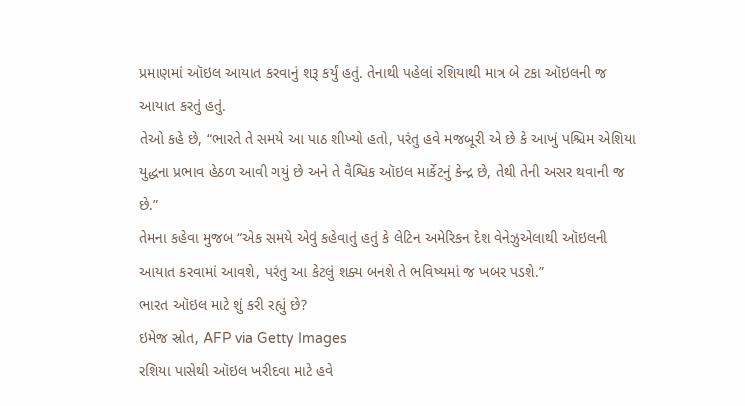પ્રમાણમાં ઑઇલ આયાત કરવાનું શરૂ કર્યું હતું. તેનાથી પહેલાં રશિયાથી માત્ર બે ટકા ઑઇલની જ આયાત કરતું હતું.
તેઓ કહે છે, “ભારતે તે સમયે આ પાઠ શીખ્યો હતો, પરંતુ હવે મજબૂરી એ છે કે આખું પશ્ચિમ એશિયા યુદ્ધના પ્રભાવ હેઠળ આવી ગયું છે અને તે વૈશ્વિક ઑઇલ માર્કેટનું કેન્દ્ર છે, તેથી તેની અસર થવાની જ છે.”
તેમના કહેવા મુજબ “એક સમયે એવું કહેવાતું હતું કે લેટિન અમેરિકન દેશ વેનેઝુએલાથી ઑઇલની આયાત કરવામાં આવશે, પરંતુ આ કેટલું શક્ય બનશે તે ભવિષ્યમાં જ ખબર પડશે.”
ભારત ઑઇલ માટે શું કરી રહ્યું છે?
ઇમેજ સ્રોત, AFP via Getty Images
રશિયા પાસેથી ઑઇલ ખરીદવા માટે હવે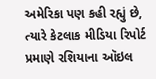અમેરિકા પણ કહી રહ્યું છે, ત્યારે કેટલાક મીડિયા રિપોર્ટ પ્રમાણે રશિયાના ઑઇલ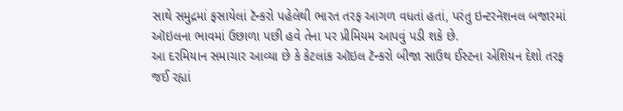સાથે સમુદ્રમાં ફસાયેલાં ટૅન્કરો પહેલેથી ભારત તરફ આગળ વધતાં હતાં, પરંતુ ઇન્ટરનૅશનલ બજારમાં ઑઇલના ભાવમાં ઉછાળા પછી હવે તેના પર પ્રીમિયમ આપવું પડી શકે છે.
આ દરમિયાન સમાચાર આવ્યા છે કે કેટલાંક ઑઇલ ટૅન્કરો બીજા સાઉથ ઈસ્ટના એશિયન દેશો તરફ જઈ રહ્યાં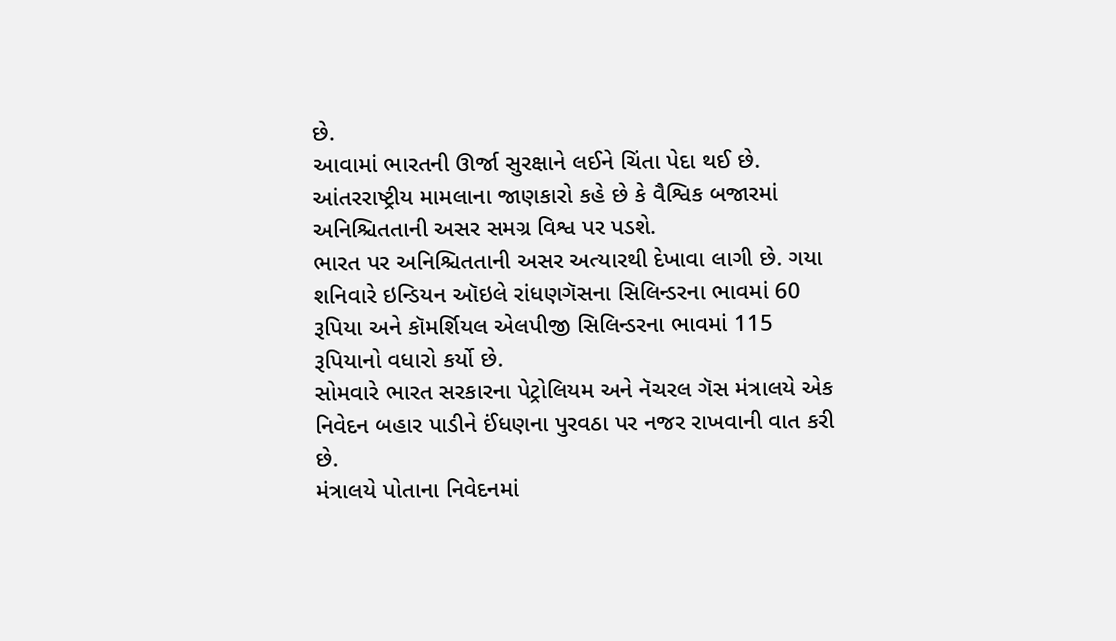છે.
આવામાં ભારતની ઊર્જા સુરક્ષાને લઈને ચિંતા પેદા થઈ છે. આંતરરાષ્ટ્રીય મામલાના જાણકારો કહે છે કે વૈશ્વિક બજારમાં અનિશ્ચિતતાની અસર સમગ્ર વિશ્વ પર પડશે.
ભારત પર અનિશ્ચિતતાની અસર અત્યારથી દેખાવા લાગી છે. ગયા શનિવારે ઇન્ડિયન ઑઇલે રાંધણગૅસના સિલિન્ડરના ભાવમાં 60 રૂપિયા અને કૉમર્શિયલ એલપીજી સિલિન્ડરના ભાવમાં 115 રૂપિયાનો વધારો કર્યો છે.
સોમવારે ભારત સરકારના પેટ્રોલિયમ અને નૅચરલ ગૅસ મંત્રાલયે એક નિવેદન બહાર પાડીને ઈંધણના પુરવઠા પર નજર રાખવાની વાત કરી છે.
મંત્રાલયે પોતાના નિવેદનમાં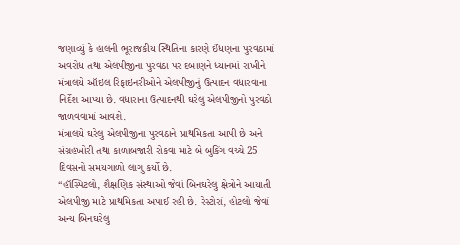જણાવ્યું કે હાલની ભૂરાજકીય સ્થિતિના કારણે ઈંધણના પુરવઠામાં અવરોધ તથા એલપીજીના પુરવઠા પર દબાણને ધ્યાનમાં રાખીને મંત્રાલયે ઑઇલ રિફાઇનરીઓને એલપીજીનું ઉત્પાદન વધારવાના નિર્દેશ આપ્યા છે. વધારાના ઉત્પાદનથી ઘરેલુ એલપીજીનો પુરવઠો જાળવવામાં આવશે.
મંત્રાલયે ઘરેલુ એલપીજીના પુરવઠાને પ્રાથમિકતા આપી છે અને સંગ્રહખોરી તથા કાળાબજારી રોકવા માટે બે બુકિંગ વચ્ચે 25 દિવસનો સમયગાળો લાગુ કર્યો છે.
“હૉસ્પિટલો, શૈક્ષણિક સંસ્થાઓ જેવાં બિનઘરેલુ ક્ષેત્રોને આયાતી એલપીજી માટે પ્રાથમિકતા અપાઈ રહી છે. રેસ્ટોરાં, હોટલો જેવાં અન્ય બિનઘરેલુ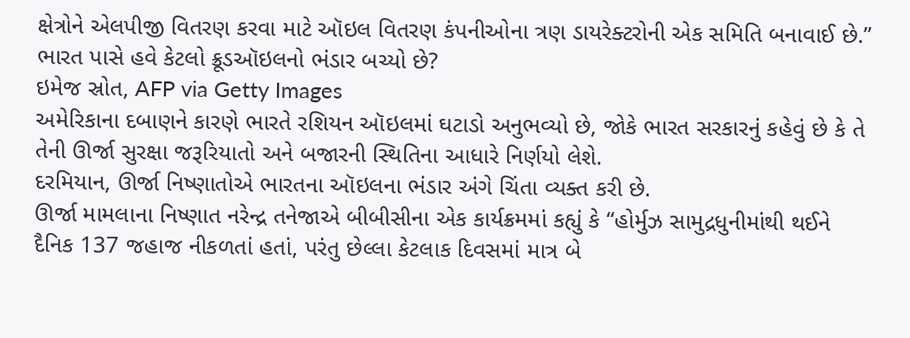ક્ષેત્રોને એલપીજી વિતરણ કરવા માટે ઑઇલ વિતરણ કંપનીઓના ત્રણ ડાયરેક્ટરોની એક સમિતિ બનાવાઈ છે.”
ભારત પાસે હવે કેટલો ક્રૂડઑઇલનો ભંડાર બચ્યો છે?
ઇમેજ સ્રોત, AFP via Getty Images
અમેરિકાના દબાણને કારણે ભારતે રશિયન ઑઇલમાં ઘટાડો અનુભવ્યો છે, જોકે ભારત સરકારનું કહેવું છે કે તે તેની ઊર્જા સુરક્ષા જરૂરિયાતો અને બજારની સ્થિતિના આધારે નિર્ણયો લેશે.
દરમિયાન, ઊર્જા નિષ્ણાતોએ ભારતના ઑઇલના ભંડાર અંગે ચિંતા વ્યક્ત કરી છે.
ઊર્જા મામલાના નિષ્ણાત નરેન્દ્ર તનેજાએ બીબીસીના એક કાર્યક્રમમાં કહ્યું કે “હોર્મુઝ સામુદ્રધુનીમાંથી થઈને દૈનિક 137 જહાજ નીકળતાં હતાં, પરંતુ છેલ્લા કેટલાક દિવસમાં માત્ર બે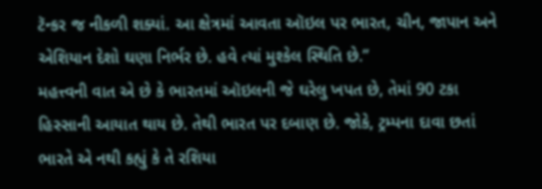ટૅન્કર જ નીકળી શક્યાં. આ ક્ષેત્રમાં આવતા ઑઇલ પર ભારત, ચીન, જાપાન અને એશિયાન દેશો ઘણા નિર્ભર છે. હવે ત્યાં મુશ્કેલ સ્થિતિ છે.”
મહત્ત્વની વાત એ છે કે ભારતમાં ઑઇલની જે ઘરેલુ ખપત છે, તેમાં 90 ટકા હિસ્સાની આયાત થાય છે. તેથી ભારત પર દબાણ છે. જોકે, ટ્રમ્પના દાવા છતાં ભારતે એ નથી કહ્યું કે તે રશિયા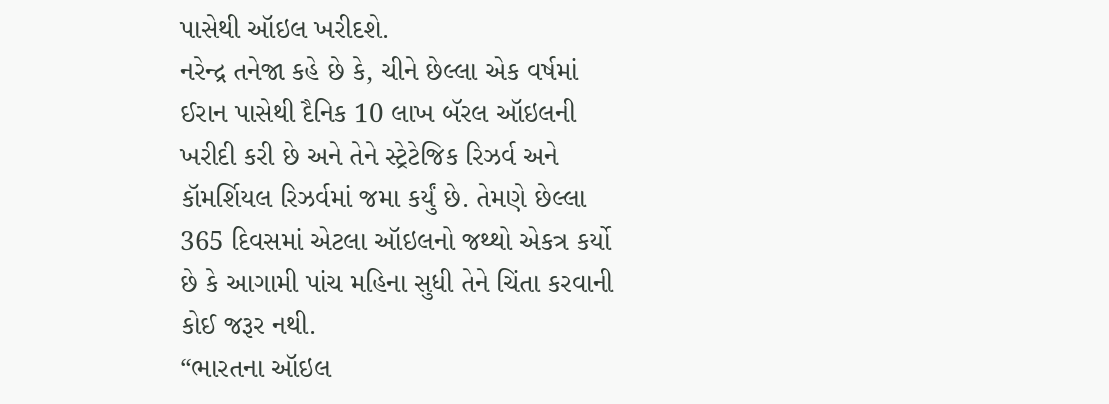પાસેથી ઑઇલ ખરીદશે.
નરેન્દ્ર તનેજા કહે છે કે, ચીને છેલ્લા એક વર્ષમાં ઈરાન પાસેથી દૈનિક 10 લાખ બૅરલ ઑઇલની ખરીદી કરી છે અને તેને સ્ટ્રેટેજિક રિઝર્વ અને કૉમર્શિયલ રિઝર્વમાં જમા કર્યું છે. તેમણે છેલ્લા 365 દિવસમાં એટલા ઑઇલનો જથ્થો એકત્ર કર્યો છે કે આગામી પાંચ મહિના સુધી તેને ચિંતા કરવાની કોઈ જરૂર નથી.
“ભારતના ઑઇલ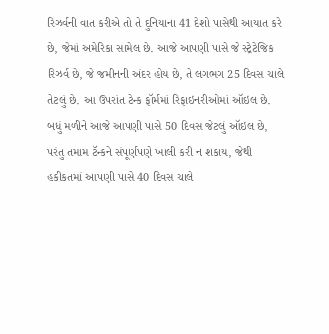રિઝર્વની વાત કરીએ તો તે દુનિયાના 41 દેશો પાસેથી આયાત કરે છે, જેમાં અમેરિકા સામેલ છે. આજે આપણી પાસે જે સ્ટ્રેટેજિક રિઝર્વ છે, જે જમીનની અંદર હોય છે, તે લગભગ 25 દિવસ ચાલે તેટલું છે. આ ઉપરાંત ટેન્ક ફૉર્મમાં રિફાઇનરીઓમાં ઑઇલ છે. બધું મળીને આજે આપણી પાસે 50 દિવસ જેટલું ઑઇલ છે, પરંતુ તમામ ટૅન્કને સંપૂર્ણપણે ખાલી કરી ન શકાય, જેથી હકીકતમાં આપણી પાસે 40 દિવસ ચાલે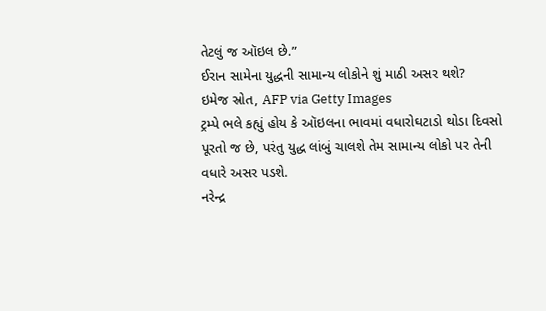તેટલું જ ઑઇલ છે.”
ઈરાન સામેના યુદ્ધની સામાન્ય લોકોને શું માઠી અસર થશે?
ઇમેજ સ્રોત, AFP via Getty Images
ટ્રમ્પે ભલે કહ્યું હોય કે ઑઇલના ભાવમાં વધારોઘટાડો થોડા દિવસો પૂરતો જ છે, પરંતુ યુદ્ધ લાંબું ચાલશે તેમ સામાન્ય લોકો પર તેની વધારે અસર પડશે.
નરેન્દ્ર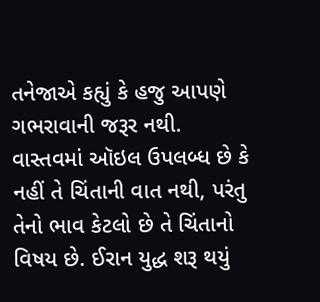તનેજાએ કહ્યું કે હજુ આપણે ગભરાવાની જરૂર નથી. વાસ્તવમાં ઑઇલ ઉપલબ્ધ છે કે નહીં તે ચિંતાની વાત નથી, પરંતુ તેનો ભાવ કેટલો છે તે ચિંતાનો વિષય છે. ઈરાન યુદ્ધ શરૂ થયું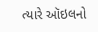ત્યારે ઑઇલનો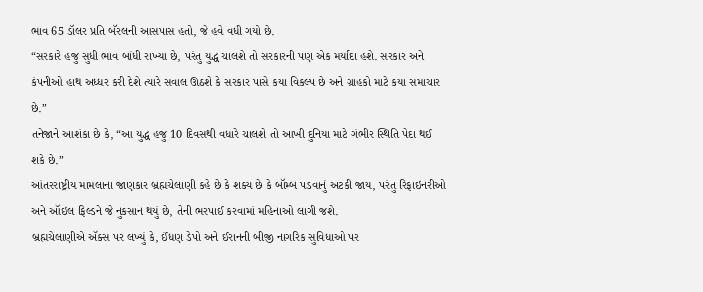ભાવ 65 ડૉલર પ્રતિ બૅરલની આસપાસ હતો, જે હવે વધી ગયો છે.
“સરકારે હજુ સુધી ભાવ બાંધી રાખ્યા છે, પરંતુ યુદ્ધ ચાલશે તો સરકારની પણ એક મર્યાદા હશે. સરકાર અને કંપનીઓ હાથ અધ્ધર કરી દેશે ત્યારે સવાલ ઊઠશે કે સરકાર પાસે કયા વિકલ્પ છે અને ગ્રાહકો માટે કયા સમાચાર છે.”
તનેજાને આશંકા છે કે, “આ યુદ્ધ હજુ 10 દિવસથી વધારે ચાલશે તો આખી દુનિયા માટે ગંભીર સ્થિતિ પેદા થઈ શકે છે.”
આંતરરાષ્ટ્રીય મામલાના જાણકાર બ્રહ્મચેલાણી કહે છે કે શક્ય છે કે બૉમ્બ પડવાનું અટકી જાય, પરંતુ રિફાઇનરીઓ અને ઑઇલ ફિલ્ડને જે નુકસાન થયું છે, તેની ભરપાઈ કરવામાં મહિનાઓ લાગી જશે.
બ્રહ્મચેલાણીએ ઍક્સ પર લખ્યું કે, ઈંધણ ડેપો અને ઈરાનની બીજી નાગરિક સુવિધાઓ પર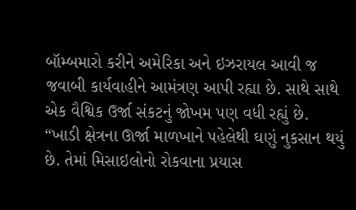બૉમ્બમારો કરીને અમેરિકા અને ઇઝરાયલ આવી જ જવાબી કાર્યવાહીને આમંત્રણ આપી રહ્યા છે. સાથે સાથે એક વૈશ્વિક ઉર્જા સંકટનું જોખમ પણ વધી રહ્યું છે.
“ખાડી ક્ષેત્રના ઊર્જા માળખાને પહેલેથી ઘણું નુકસાન થયું છે. તેમાં મિસાઇલોનો રોકવાના પ્રયાસ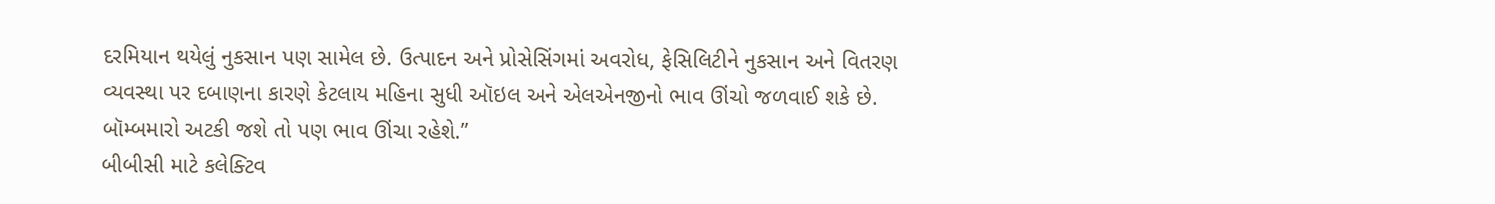દરમિયાન થયેલું નુકસાન પણ સામેલ છે. ઉત્પાદન અને પ્રોસેસિંગમાં અવરોધ, ફેસિલિટીને નુકસાન અને વિતરણ વ્યવસ્થા પર દબાણના કારણે કેટલાય મહિના સુધી ઑઇલ અને એલએનજીનો ભાવ ઊંચો જળવાઈ શકે છે. બૉમ્બમારો અટકી જશે તો પણ ભાવ ઊંચા રહેશે.”
બીબીસી માટે કલેક્ટિવ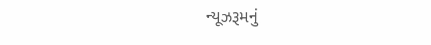ન્યૂઝરૂમનું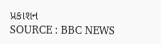પ્રકાશન
SOURCE : BBC NEWS